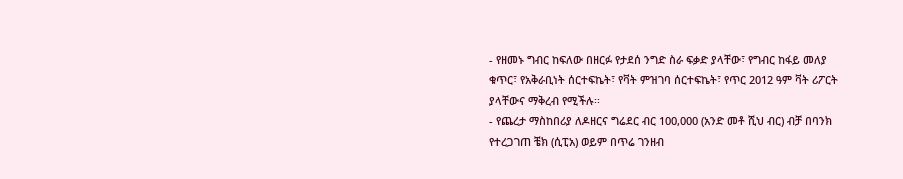- የዘመኑ ግብር ከፍለው በዘርፉ የታደሰ ንግድ ስራ ፍቃድ ያላቸው፣ የግብር ከፋይ መለያ ቁጥር፣ የአቅራቢነት ሰርተፍኬት፣ የቫት ምዝገባ ሰርተፍኬት፣ የጥር 2012 ዓም ቫት ሪፖርት ያላቸውና ማቅረብ የሚችሉ፡፡
- የጨረታ ማስከበሪያ ለዶዘርና ግሬደር ብር 100,000 (አንድ መቶ ሺህ ብር) ብቻ በባንክ የተረጋገጠ ቼክ (ሲፒአ) ወይም በጥሬ ገንዘብ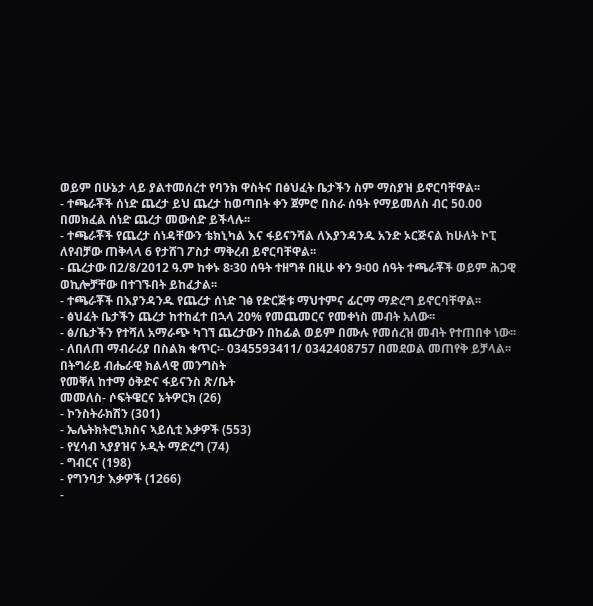ወይም በሁኔታ ላይ ያልተመሰረተ የባንክ ዋስትና በፅህፈት ቤታችን ስም ማስያዝ ይኖርባቸዋል፡፡
- ተጫራቾች ሰነድ ጨረታ ይህ ጨረታ ከወጣበት ቀን ጀምሮ በስራ ሰዓት የማይመለስ ብር 50.00 በመክፈል ሰነድ ጨረታ መውሰድ ይችላሉ፡፡
- ተጫራቾች የጨረታ ሰነዳቸውን ቴክኒካል እና ፋይናንሻል ለእያንዳንዱ አንድ ኦርጅናል ከሁለት ኮፒ ለየብቻው ጠቅላላ 6 የታሸገ ፖስታ ማቅረብ ይኖርባቸዋል፡፡
- ጨረታው በ2/8/2012 ዓ.ም ከቀኑ 8፡30 ሰዓት ተዘግቶ በዚሁ ቀን 9፡00 ሰዓት ተጫራቾች ወይም ሕጋዊ ወኪሎቻቸው በተገኙበት ይከፈታል፡፡
- ተጫራቾች በእያንዳንዱ የጨረታ ሰነድ ገፅ የድርጅቱ ማህተምና ፊርማ ማድረግ ይኖርባቸዋል፡፡
- ፅህፈት ቤታችን ጨረታ ከተከፈተ በኋላ 20% የመጨመርና የመቀነስ መብት አለው፡፡
- ፅ/ቤታችን የተሻለ አማራጭ ካገኘ ጨረታውን በከፊል ወይም በሙሉ የመሰረዝ መብት የተጠበቀ ነው፡፡
- ለበለጠ ማብራሪያ በስልክ ቁጥር፡- 0345593411/ 0342408757 በመደወል መጠየቅ ይቻላል፡፡
በትግራይ ብሔራዊ ክልላዊ መንግስት
የመቐለ ከተማ ዕቅድና ፋይናንስ ጽ/ቤት
መመለስ- ሶፍትዌርና ኔትዎርክ (26)
- ኮንስትራክሽን (301)
- ኤሌትክትሮኒክስና ኣይሲቲ እቃዎች (553)
- የሂሳብ ኣያያዝና ኦዲት ማድረግ (74)
- ግብርና (198)
- የግንባታ እቃዎች (1266)
-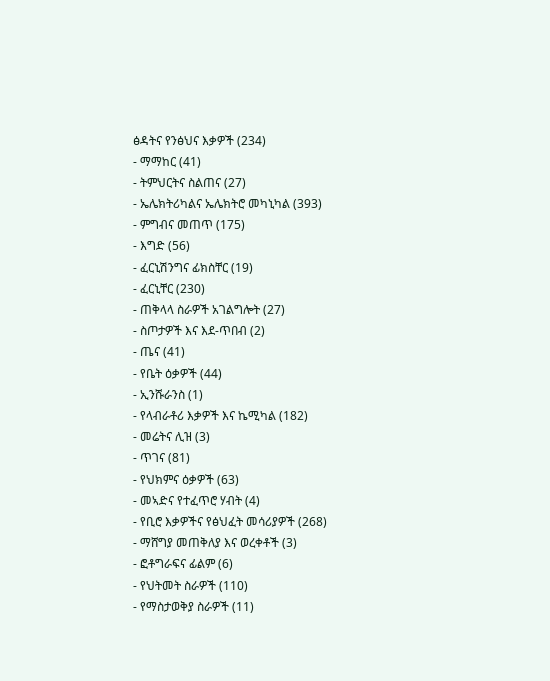ፅዳትና የንፅህና እቃዎች (234)
- ማማከር (41)
- ትምህርትና ስልጠና (27)
- ኤሌክትሪካልና ኤሌክትሮ መካኒካል (393)
- ምግብና መጠጥ (175)
- እግድ (56)
- ፈርኒሽንግና ፊክስቸር (19)
- ፈርኒቸር (230)
- ጠቅላላ ስራዎች አገልግሎት (27)
- ስጦታዎች እና እደ-ጥበብ (2)
- ጤና (41)
- የቤት ዕቃዎች (44)
- ኢንሹራንስ (1)
- የላብራቶሪ እቃዎች እና ኬሚካል (182)
- መሬትና ሊዝ (3)
- ጥገና (81)
- የህክምና ዕቃዎች (63)
- መኣድና የተፈጥሮ ሃብት (4)
- የቢሮ እቃዎችና የፅህፈት መሳሪያዎች (268)
- ማሸግያ መጠቅለያ እና ወረቀቶች (3)
- ፎቶግራፍና ፊልም (6)
- የህትመት ስራዎች (110)
- የማስታወቅያ ስራዎች (11)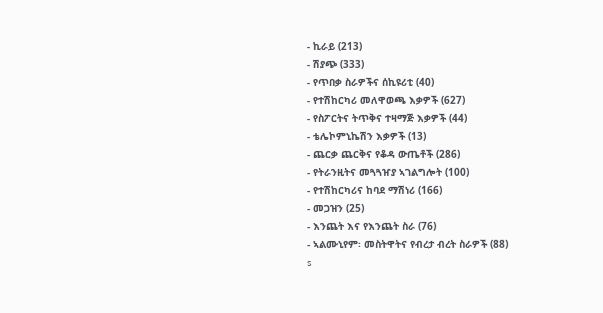- ኪራይ (213)
- ሽያጭ (333)
- የጥበቃ ስራዎችና ሰኪዩሪቲ (40)
- የተሽከርካሪ መለዋወጫ እቃዎች (627)
- የስፖርትና ትጥቅና ተዛማጅ እቃዎች (44)
- ቴሌኮምኒኬሽን እቃዎች (13)
- ጨርቃ ጨርቅና የቆዳ ውጤቶች (286)
- የትራንዚትና መጓጓዠያ ኣገልግሎት (100)
- የተሽከርካሪና ከባደ ማሽነሪ (166)
- መጋዝን (25)
- እንጨት እና የእንጨት ስራ (76)
- ኣልሙኒየም፡ መስትዋትና የብረታ ብረት ስራዎች (88)
s